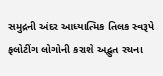સમુદ્રની અંદર આધ્યાત્મિક તિલક સ્વરૂપે ફલોટીંગ લોગોની કરાશે અદ્ભુત રચના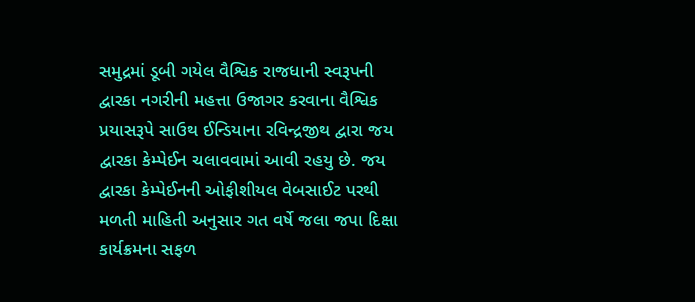સમુદ્રમાં ડૂબી ગયેલ વૈશ્વિક રાજધાની સ્વરૂપની દ્વારકા નગરીની મહત્તા ઉજાગર કરવાના વૈશ્વિક પ્રયાસરૂપે સાઉથ ઈન્ડિયાના રવિન્દ્રજીથ દ્વારા જય દ્વારકા કેમ્પેઈન ચલાવવામાં આવી રહયુ છે. જય દ્વારકા કેમ્પેઈનની ઓફીશીયલ વેબસાઈટ પરથી મળતી માહિતી અનુસાર ગત વર્ષે જલા જપા દિક્ષા કાર્યક્રમના સફળ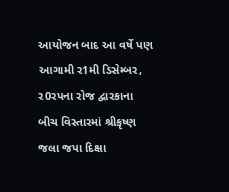આયોજન બાદ આ વર્ષે પણ આગામી ર1મી ડિસેમ્બર, ર0રપના રોજ દ્વારકાના બીચ વિસ્તારમાં શ્રીકૃષ્ણ જલા જપા દિક્ષા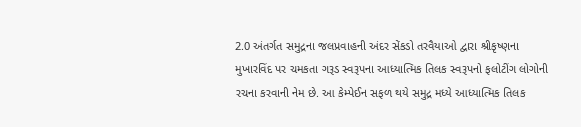2.0 અંતર્ગત સમુદ્રના જલપ્રવાહની અંદર સેંકડો તરવૈયાઓ દ્વારા શ્રીકૃષ્ણના મુખારવિંદ પર ચમકતા ગરૂડ સ્વરૂપના આધ્યાત્મિક તિલક સ્વરૂપનો ફલોટીંગ લોગોની રચના કરવાની નેમ છે. આ કેમ્પેઈન સફળ થયે સમુદ્ર મધ્યે આધ્યાત્મિક તિલક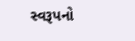સ્વરૂપનો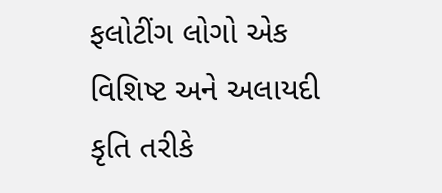ફલોટીંગ લોગો એક વિશિષ્ટ અને અલાયદી કૃતિ તરીકે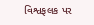વિશ્વફલક પર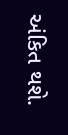અંકિત થશે.